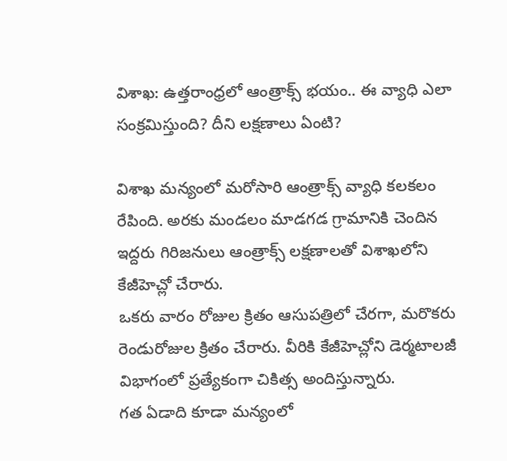విశాఖ: ఉత్తరాంధ్రలో ఆంత్రాక్స్ భయం.. ఈ వ్యాధి ఎలా సంక్రమిస్తుంది? దీని లక్షణాలు ఏంటి?

విశాఖ మన్యంలో మరోసారి ఆంత్రాక్స్ వ్యాధి కలకలం రేపింది. అరకు మండలం మాడగడ గ్రామానికి చెందిన ఇద్దరు గిరిజనులు ఆంత్రాక్స్ లక్షణాలతో విశాఖలోని కేజీహెచ్లో చేరారు.
ఒకరు వారం రోజుల క్రితం ఆసుపత్రిలో చేరగా, మరొకరు రెండురోజుల క్రితం చేరారు. వీరికి కేజీహెచ్లోని డెర్మటాలజీ విభాగంలో ప్రత్యేకంగా చికిత్స అందిస్తున్నారు.
గత ఏడాది కూడా మన్యంలో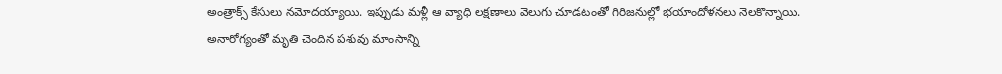అంత్రాక్స్ కేసులు నమోదయ్యాయి. ఇప్పుడు మళ్లీ ఆ వ్యాధి లక్షణాలు వెలుగు చూడటంతో గిరిజనుల్లో భయాందోళనలు నెలకొన్నాయి.
అనారోగ్యంతో మృతి చెందిన పశువు మాంసాన్ని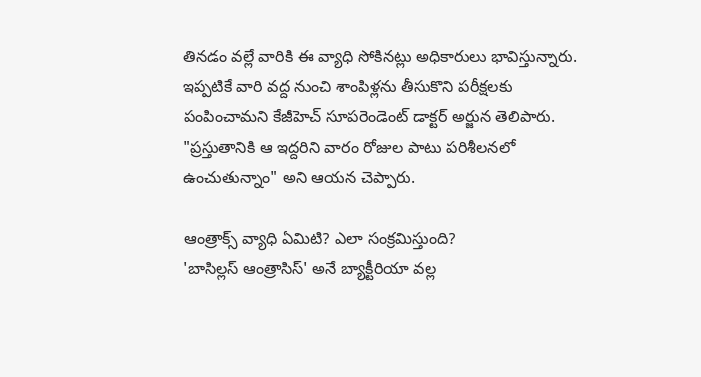తినడం వల్లే వారికి ఈ వ్యాధి సోకినట్లు అధికారులు భావిస్తున్నారు.
ఇప్పటికే వారి వద్ద నుంచి శాంపిళ్లను తీసుకొని పరీక్షలకు పంపించామని కేజీహెచ్ సూపరెండెంట్ డాక్టర్ అర్జున తెలిపారు. "ప్రస్తుతానికి ఆ ఇద్దరిని వారం రోజుల పాటు పరిశీలనలో ఉంచుతున్నాం" అని ఆయన చెప్పారు.

ఆంత్రాక్స్ వ్యాధి ఏమిటి? ఎలా సంక్రమిస్తుంది?
'బాసిల్లస్ ఆంత్రాసిస్' అనే బ్యాక్టీరియా వల్ల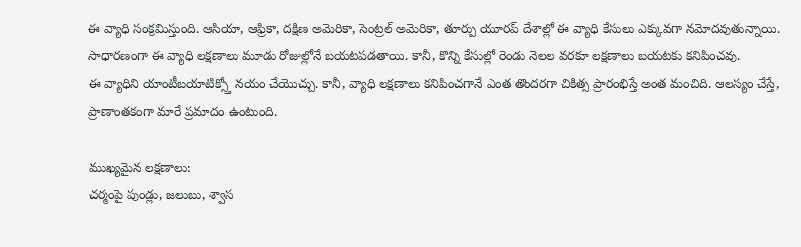ఈ వ్యాధి సంక్రమిస్తుంది. ఆసియా, ఆఫ్రికా, దక్షిణ అమెరికా, సెంట్రల్ అమెరికా, తూర్పు యూరప్ దేశాల్లో ఈ వ్యాధి కేసులు ఎక్కువగా నమోదవుతున్నాయి.
సాధారణంగా ఈ వ్యాధి లక్షణాలు మూడు రోజుల్లోనే బయటపడతాయి. కానీ, కొన్ని కేసుల్లో రెండు నెలల వరకూ లక్షణాలు బయటకు కనిపించవు.
ఈ వ్యాధిని యాంటీబయాటిక్స్తో నయం చేయొచ్చు. కానీ, వ్యాధి లక్షణాలు కనిపించగానే ఎంత తొందరగా చికిత్స ప్రారంభిస్తే అంత మంచిది. ఆలస్యం చేస్తే, ప్రాణాంతకంగా మారే ప్రమాదం ఉంటుంది.

ముఖ్యమైన లక్షణాలు:
చర్మంపై పుండ్లు, జలుబు, శ్వాస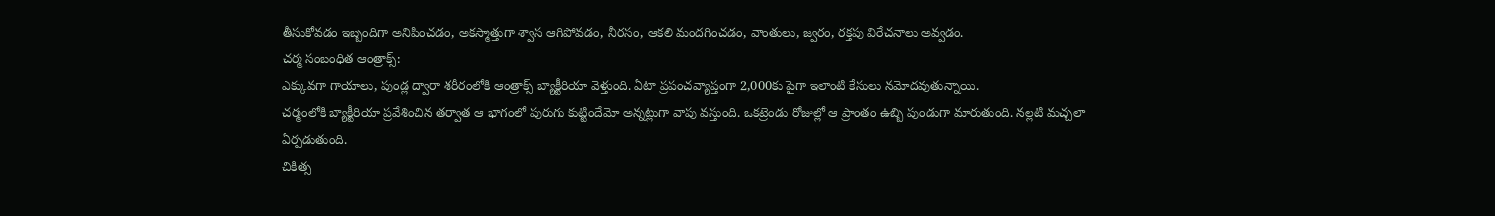తీసుకోవడం ఇబ్బందిగా అనిపించడం, అకస్మాత్తుగా శ్వాస ఆగిపోవడం, నీరసం, ఆకలి మందగించడం, వాంతులు, జ్వరం, రక్తపు విరేచనాలు అవ్వడం.
చర్మ సంబంధిత ఆంత్రాక్స్:
ఎక్కువగా గాయాలు, పుండ్ల ద్వారా శరీరంలోకి ఆంత్రాక్స్ బ్యాక్టీరియా వెళ్తుంది. ఏటా ప్రపంచవ్యాప్తంగా 2,000కు పైగా ఇలాంటి కేసులు నమోదవుతున్నాయి.
చర్మంలోకి బ్యాక్టీరియా ప్రవేశించిన తర్వాత ఆ భాగంలో పురుగు కుట్టిందేమో అన్నట్లుగా వాపు వస్తుంది. ఒకట్రెండు రోజుల్లో ఆ ప్రాంతం ఉబ్బి పుండుగా మారుతుంది. నల్లటి మచ్చలా ఏర్పడుతుంది.
చికిత్స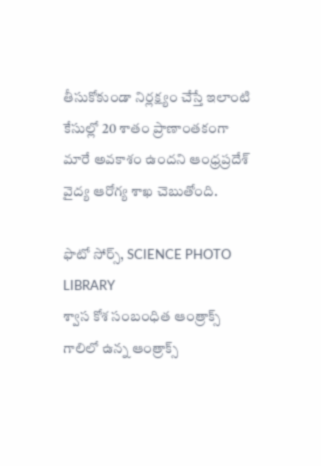తీసుకోకుండా నిర్లక్ష్యం చేస్తే ఇలాంటి కేసుల్లో 20 శాతం ప్రాణాంతకంగా మారే అవకాశం ఉందని ఆంధ్రప్రదేశ్ వైద్య ఆరోగ్య శాఖ చెబుతోంది.

ఫొటో సోర్స్, SCIENCE PHOTO LIBRARY
శ్వాస కోశ సంబంధిత ఆంత్రాక్స్
గాలిలో ఉన్న ఆంత్రాక్స్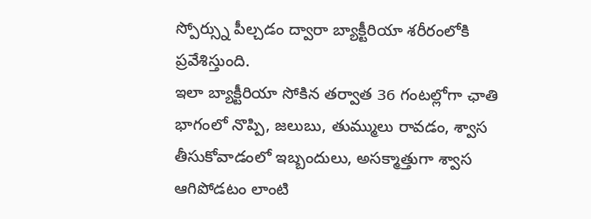స్పోర్స్ను పీల్చడం ద్వారా బ్యాక్టీరియా శరీరంలోకి ప్రవేశిస్తుంది.
ఇలా బ్యాక్టీరియా సోకిన తర్వాత 36 గంటల్లోగా ఛాతి భాగంలో నొప్పి, జలుబు, తుమ్ములు రావడం, శ్వాస తీసుకోవాడంలో ఇబ్బందులు, అసక్మాత్తుగా శ్వాస ఆగిపోడటం లాంటి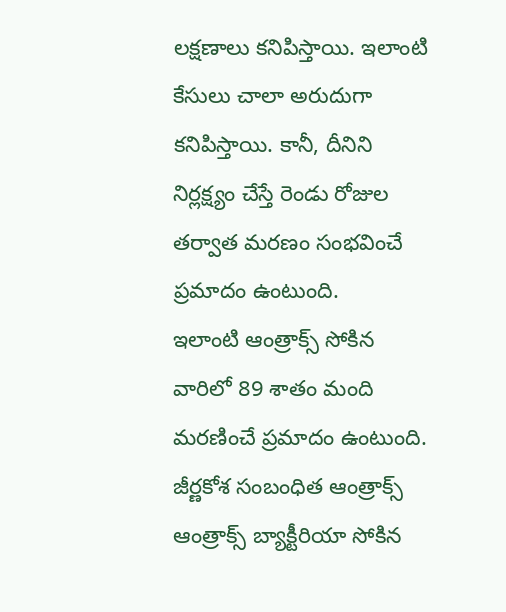లక్షణాలు కనిపిస్తాయి. ఇలాంటి కేసులు చాలా అరుదుగా కనిపిస్తాయి. కానీ, దీనిని నిర్లక్ష్యం చేస్తే రెండు రోజుల తర్వాత మరణం సంభవించే ప్రమాదం ఉంటుంది.
ఇలాంటి ఆంత్రాక్స్ సోకిన వారిలో 89 శాతం మంది మరణించే ప్రమాదం ఉంటుంది.
జీర్ణకోశ సంబంధిత ఆంత్రాక్స్
ఆంత్రాక్స్ బ్యాక్టీరియా సోకిన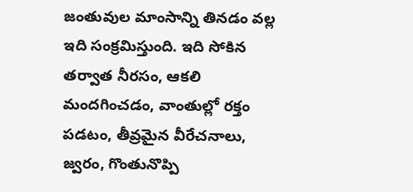జంతువుల మాంసాన్ని తినడం వల్ల ఇది సంక్రమిస్తుంది. ఇది సోకిన తర్వాత నీరసం, ఆకలి మందగించడం, వాంతుల్లో రక్తం పడటం, తీవ్రమైన వీరేచనాలు, జ్వరం, గొంతునొప్పి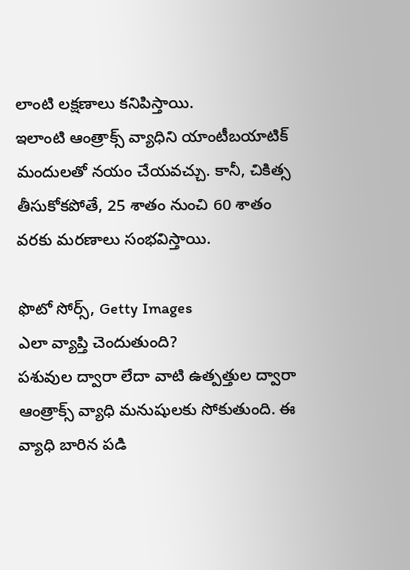లాంటి లక్షణాలు కనిపిస్తాయి.
ఇలాంటి ఆంత్రాక్స్ వ్యాధిని యాంటీబయాటిక్ మందులతో నయం చేయవచ్చు. కానీ, చికిత్స తీసుకోకపోతే, 25 శాతం నుంచి 60 శాతం వరకు మరణాలు సంభవిస్తాయి.

ఫొటో సోర్స్, Getty Images
ఎలా వ్యాప్తి చెందుతుంది?
పశువుల ద్వారా లేదా వాటి ఉత్పత్తుల ద్వారా ఆంత్రాక్స్ వ్యాధి మనుషులకు సోకుతుంది. ఈ వ్యాధి బారిన పడి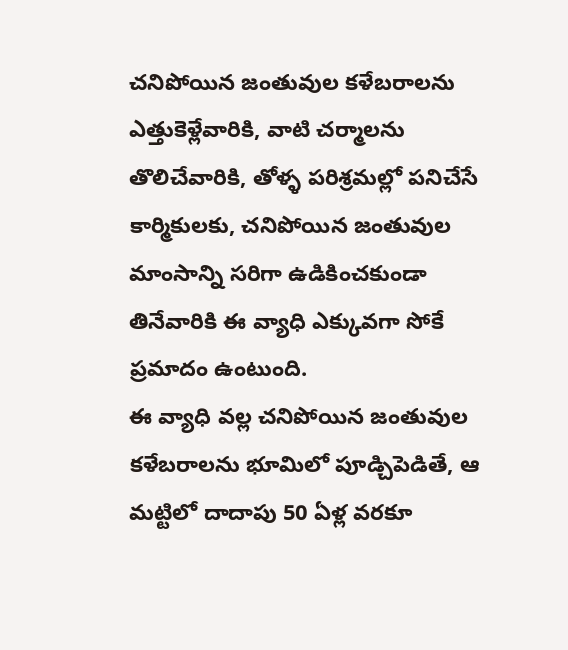చనిపోయిన జంతువుల కళేబరాలను ఎత్తుకెళ్లేవారికి, వాటి చర్మాలను తొలిచేవారికి, తోళ్ళ పరిశ్రమల్లో పనిచేసే కార్మికులకు, చనిపోయిన జంతువుల మాంసాన్ని సరిగా ఉడికించకుండా తినేవారికి ఈ వ్యాధి ఎక్కువగా సోకే ప్రమాదం ఉంటుంది.
ఈ వ్యాధి వల్ల చనిపోయిన జంతువుల కళేబరాలను భూమిలో పూడ్చిపెడితే, ఆ మట్టిలో దాదాపు 50 ఏళ్ల వరకూ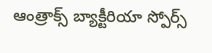ఆంత్రాక్స్ బ్యాక్టీరియా స్పోర్స్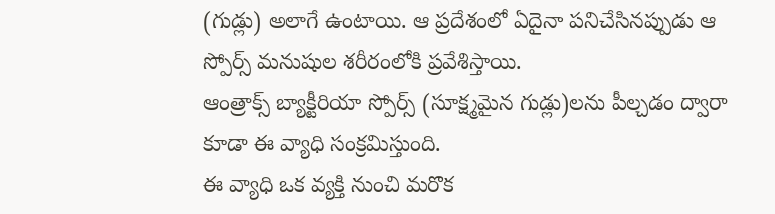(గుడ్లు) అలాగే ఉంటాయి. ఆ ప్రదేశంలో ఏదైనా పనిచేసినప్పుడు ఆ స్పోర్స్ మనుషుల శరీరంలోకి ప్రవేశిస్తాయి.
ఆంత్రాక్స్ బ్యాక్టీరియా స్పోర్స్ (సూక్ష్మమైన గుడ్లు)లను పీల్చడం ద్వారా కూడా ఈ వ్యాధి సంక్రమిస్తుంది.
ఈ వ్యాధి ఒక వ్యక్తి నుంచి మరొక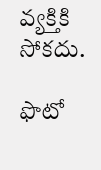వ్యక్తికి సోకదు.

ఫొటో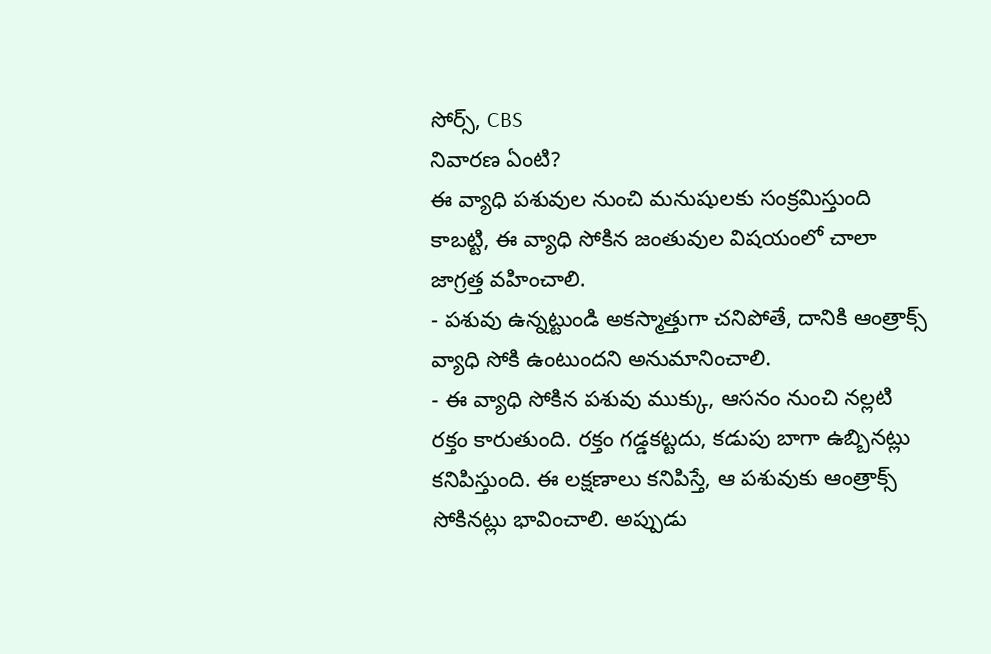సోర్స్, CBS
నివారణ ఏంటి?
ఈ వ్యాధి పశువుల నుంచి మనుషులకు సంక్రమిస్తుంది కాబట్టి, ఈ వ్యాధి సోకిన జంతువుల విషయంలో చాలా జాగ్రత్త వహించాలి.
- పశువు ఉన్నట్టుండి అకస్మాత్తుగా చనిపోతే, దానికి ఆంత్రాక్స్ వ్యాధి సోకి ఉంటుందని అనుమానించాలి.
- ఈ వ్యాధి సోకిన పశువు ముక్కు, ఆసనం నుంచి నల్లటి రక్తం కారుతుంది. రక్తం గడ్డకట్టదు, కడుపు బాగా ఉబ్బినట్లు కనిపిస్తుంది. ఈ లక్షణాలు కనిపిస్తే, ఆ పశువుకు ఆంత్రాక్స్ సోకినట్లు భావించాలి. అప్పుడు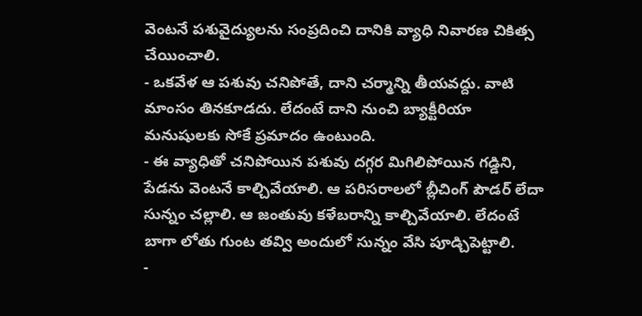వెంటనే పశువైద్యులను సంప్రదించి దానికి వ్యాధి నివారణ చికిత్స చేయించాలి.
- ఒకవేళ ఆ పశువు చనిపోతే, దాని చర్మాన్ని తీయవద్దు. వాటి మాంసం తినకూడదు. లేదంటే దాని నుంచి బ్యాక్టీరియా మనుషులకు సోకే ప్రమాదం ఉంటుంది.
- ఈ వ్యాధితో చనిపోయిన పశువు దగ్గర మిగిలిపోయిన గడ్డిని, పేడను వెంటనే కాల్చివేయాలి. ఆ పరిసరాలలో బ్లీచింగ్ పౌడర్ లేదా సున్నం చల్లాలి. ఆ జంతువు కళేబరాన్ని కాల్చివేయాలి. లేదంటే బాగా లోతు గుంట తవ్వి అందులో సున్నం వేసి పూడ్చిపెట్టాలి.
-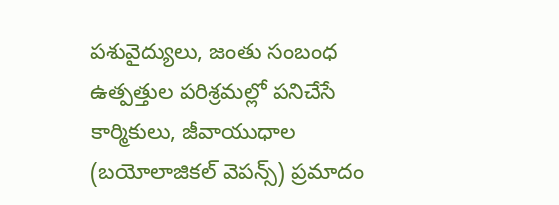పశువైద్యులు, జంతు సంబంధ ఉత్పత్తుల పరిశ్రమల్లో పనిచేసే కార్మికులు, జీవాయుధాల (బయోలాజికల్ వెపన్స్) ప్రమాదం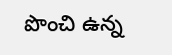పొంచి ఉన్న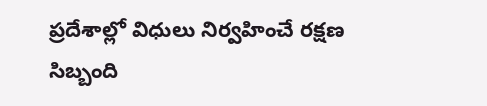ప్రదేశాల్లో విధులు నిర్వహించే రక్షణ సిబ్బంది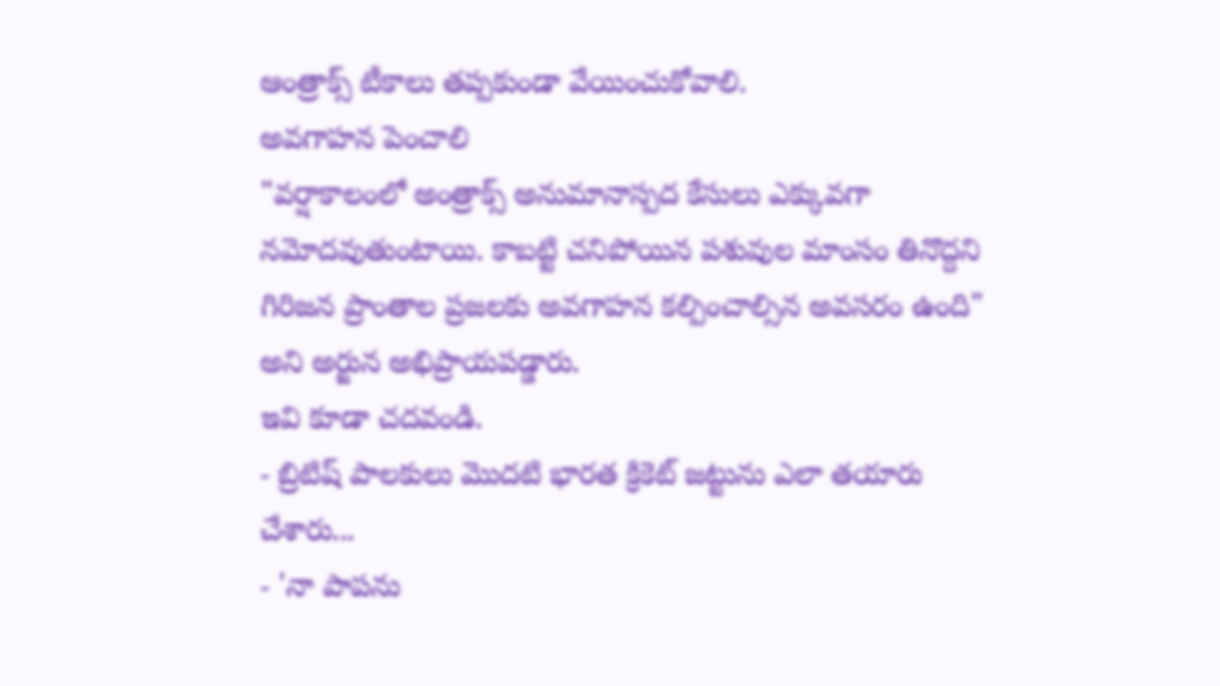ఆంత్రాక్స్ టీకాలు తప్పకుండా వేయించుకోవాలి.
అవగాహన పెంచాలి
"వర్షాకాలంలో అంత్రాక్స్ అనుమానాస్పద కేసులు ఎక్కువగా నమోదవుతుంటాయి. కాబట్టి చనిపోయిన పశువుల మాంసం తినొద్దని గిరిజన ప్రాంతాల ప్రజలకు అవగాహన కల్పించాల్సిన అవసరం ఉంది" అని అర్జున అభిప్రాయపడ్డారు.
ఇవి కూడా చదవండి.
- బ్రిటిష్ పాలకులు మొదటి భారత క్రికెట్ జట్టును ఎలా తయారు చేశారు...
- 'నా పాపను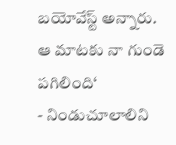బయోవేస్ట్ అన్నారు. ఆ మాటకు నా గుండె పగిలింది‘
- నిండుచూలాలిని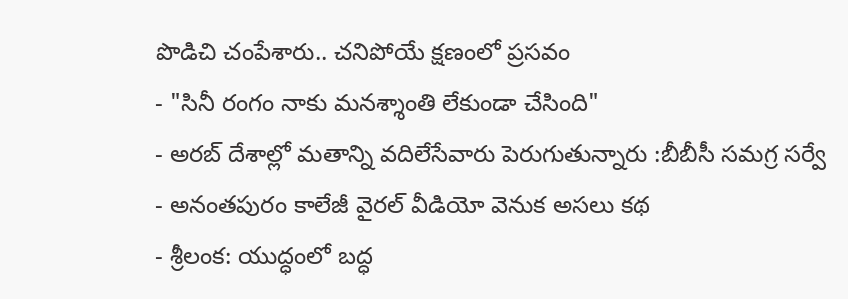పొడిచి చంపేశారు.. చనిపోయే క్షణంలో ప్రసవం
- "సినీ రంగం నాకు మనశ్శాంతి లేకుండా చేసింది"
- అరబ్ దేశాల్లో మతాన్ని వదిలేసేవారు పెరుగుతున్నారు :బీబీసీ సమగ్ర సర్వే
- అనంతపురం కాలేజీ వైరల్ వీడియో వెనుక అసలు కథ
- శ్రీలంక: యుద్ధంలో బద్ధ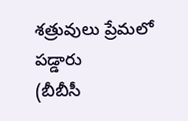శత్రువులు ప్రేమలో పడ్డారు
(బీబీసీ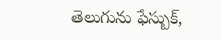తెలుగును ఫేస్బుక్,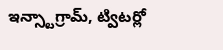ఇన్స్టాగ్రామ్, ట్విటర్లో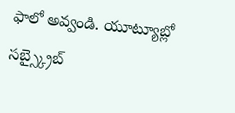ఫాలో అవ్వండి. యూట్యూబ్లో సబ్స్క్రైబ్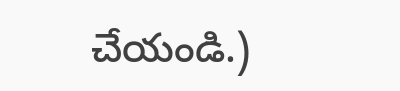చేయండి.)